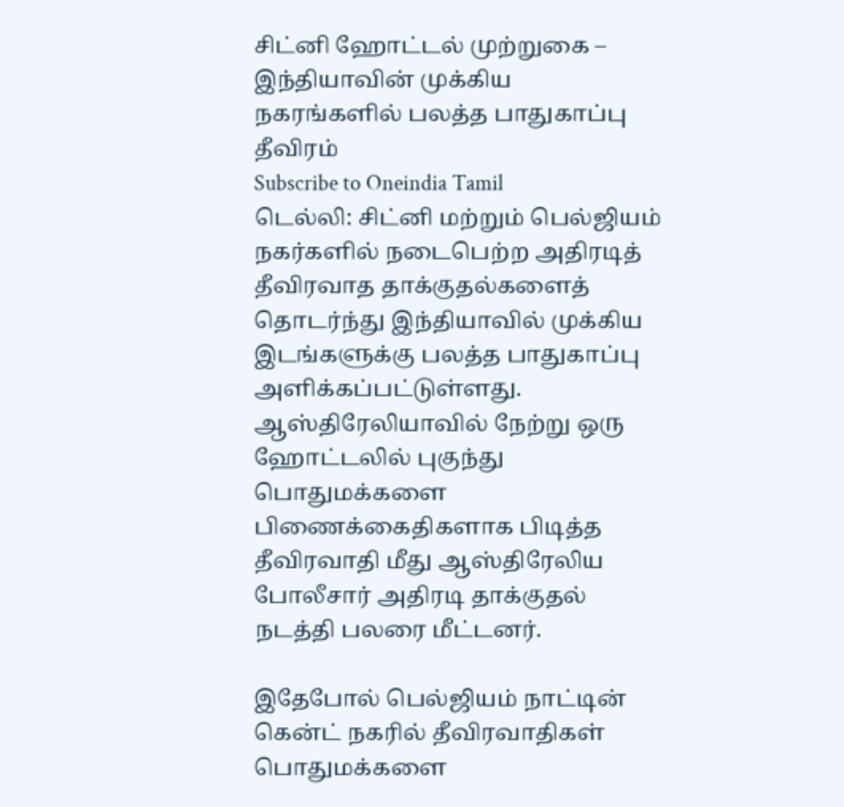சிட்னி ஹோட்டல் முற்றுகை – இந்தியாவின் முக்கிய நகரங்களில் பலத்த பாதுகாப்பு தீவிரம்
Subscribe to Oneindia Tamil
டெல்லி: சிட்னி மற்றும் பெல்ஜியம் நகர்களில் நடைபெற்ற அதிரடித் தீவிரவாத தாக்குதல்களைத் தொடர்ந்து இந்தியாவில் முக்கிய இடங்களுக்கு பலத்த பாதுகாப்பு அளிக்கப்பட்டுள்ளது.
ஆஸ்திரேலியாவில் நேற்று ஒரு ஹோட்டலில் புகுந்து பொதுமக்களை பிணைக்கைதிகளாக பிடித்த தீவிரவாதி மீது ஆஸ்திரேலிய போலீசார் அதிரடி தாக்குதல் நடத்தி பலரை மீட்டனர்.

இதேபோல் பெல்ஜியம் நாட்டின் கென்ட் நகரில் தீவிரவாதிகள் பொதுமக்களை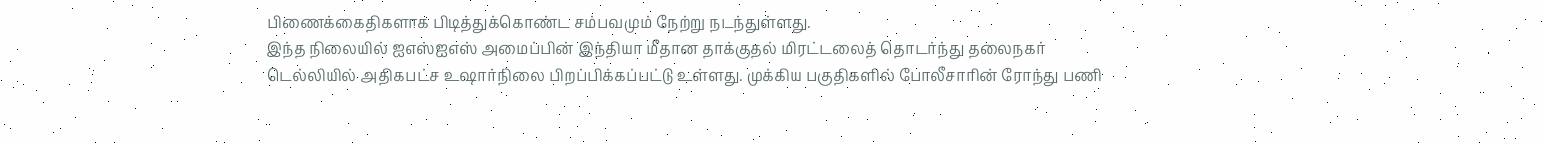பிணைக்கைதிகளாக பிடித்துக்கொண்ட சம்பவமும் நேற்று நடந்துள்ளது.
இந்த நிலையில் ஐஎஸ்ஐஎஸ் அமைப்பின் இந்தியா மீதான தாக்குதல் மிரட்டலைத் தொடர்ந்து தலைநகர் டெல்லியில் அதிகபட்ச உஷார்நிலை பிறப்பிக்கப்பட்டு உள்ளது. முக்கிய பகுதிகளில் போலீசாரின் ரோந்து பணி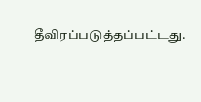தீவிரப்படுத்தப்பட்டது.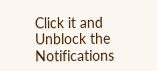Click it and Unblock the Notifications